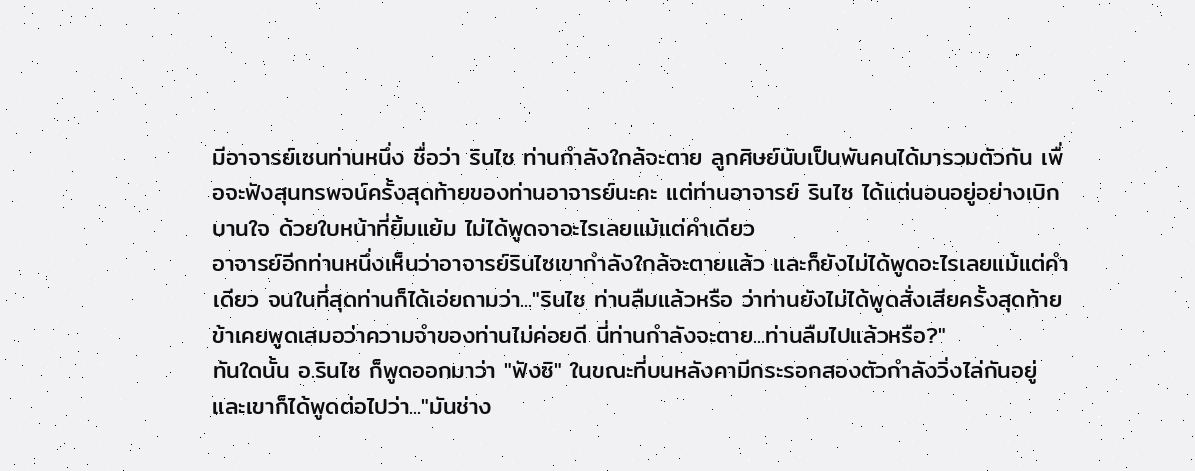มีอาจารย์เซนท่านหนึ่ง ชื่อว่า รินไซ ท่านกำลังใกล้จะตาย ลูกศิษย์นับเป็นพันคนได้มารวมตัวกัน เพื่อจะฟังสุนทรพจน์ครั้งสุดท้ายของท่านอาจารย์นะคะ แต่ท่านอาจารย์ รินไซ ได้แต่นอนอยู่อย่างเบิกบานใจ ด้วยใบหน้าที่ยิ้มแย้ม ไม่ได้พูดจาอะไรเลยแม้แต่คำเดียว
อาจารย์อีกท่านหนึ่งเห็นว่าอาจารย์รินไซเขากำลังใกล้จะตายแล้ว และก็ยังไม่ได้พูดอะไรเลยแม้แต่คำเดียว จนในที่สุดท่านก็ได้เอ่ยถามว่า..."รินไซ ท่านลืมแล้วหรือ ว่าท่านยังไม่ได้พูดสั่งเสียครั้งสุดท้าย ข้าเคยพูดเสมอว่าความจำของท่านไม่ค่อยดี นี่ท่านกำลังจะตาย...ท่านลืมไปแล้วหรือ?"
ทันใดนั้น อ.รินไซ ก็พูดออกมาว่า "ฟังซิ" ในขณะที่บนหลังคามีกระรอกสองตัวกำลังวิ่งไล่กันอยู่ และเขาก็ได้พูดต่อไปว่า..."มันช่าง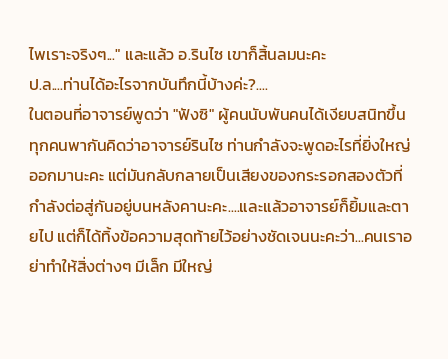ไพเราะจริงๆ..." และแล้ว อ.รินไซ เขาก็สิ้นลมนะคะ
ป.ล....ท่านได้อะไรจากบันทึกนี้บ้างค่ะ?....
ในตอนที่อาจารย์พูดว่า "ฟังซิ" ผู้คนนับพันคนได้เงียบสนิทขึ้น ทุกคนพากันคิดว่าอาจารย์รินไซ ท่านกำลังจะพูดอะไรที่ยิ่งใหญ่ออกมานะคะ แต่มันกลับกลายเป็นเสียงของกระรอกสองตัวที่กำลังต่อสู่กันอยู่บนหลังคานะคะ....และแล้วอาจารย์ก็ยิ้มและตายไป แต่ก็ได้ทิ้งข้อความสุดท้ายไว้อย่างชัดเจนนะคะว่า...คนเราอย่าทำให้สิ่งต่างๆ มีเล็ก มีใหญ่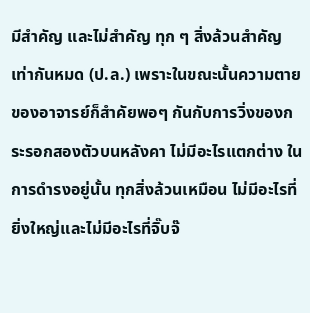มีสำคัญ และไม่สำคัญ ทุก ๆ สิ่งล้วนสำคัญเท่ากันหมด (ป.ล.) เพราะในขณะนั้นความตายของอาจารย์ก็สำคัยพอๆ กันกับการวิ่งของกระรอกสองตัวบนหลังคา ไม่มีอะไรแตกต่าง ในการดำรงอยู่นั้น ทุกสิ่งล้วนเหมือน ไม่มีอะไรที่ยิ่งใหญ่และไม่มีอะไรที่จิ๊บจ๊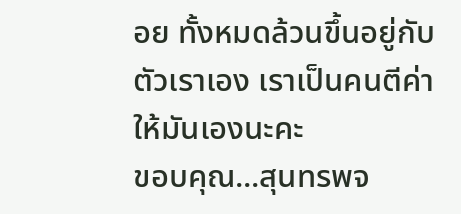อย ทั้งหมดล้วนขึ้นอยู่กับตัวเราเอง เราเป็นคนตีค่าให้มันเองนะคะ
ขอบคุณ...สุนทรพจ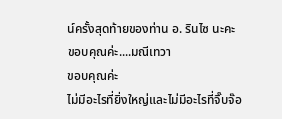น์ครั้งสุดท้ายของท่าน อ. รินไซ นะคะ
ขอบคุณค่ะ....มณีเทวา
ขอบคุณค่ะ
ไม่มีอะไรที่ยิ่งใหญ่และไม่มีอะไรที่จิ๊บจ๊อ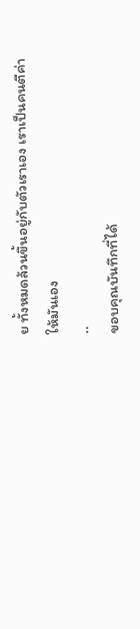ย ทั้งหมดล้วนขึ้นอยู่กับตัวเราเอง เราเป็นคนตีค่าให้มันเอง
..
ขอบคุณบันทึกที่ได้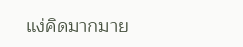แง่คิดมากมาย